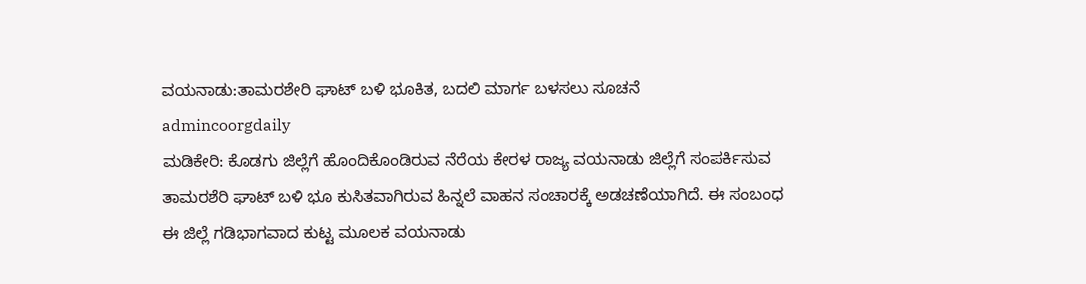ವಯನಾಡು:ತಾಮರಶೇರಿ ಘಾಟ್ ಬಳಿ ಭೂಕಿತ, ಬದಲಿ ಮಾರ್ಗ ಬಳಸಲು ಸೂಚನೆ
admincoorgdaily
ಮಡಿಕೇರಿ: ಕೊಡಗು ಜಿಲ್ಲೆಗೆ ಹೊಂದಿಕೊಂಡಿರುವ ನೆರೆಯ ಕೇರಳ ರಾಜ್ಯ ವಯನಾಡು ಜಿಲ್ಲೆಗೆ ಸಂಪರ್ಕಿಸುವ ತಾಮರಶೆರಿ ಘಾಟ್ ಬಳಿ ಭೂ ಕುಸಿತವಾಗಿರುವ ಹಿನ್ನಲೆ ವಾಹನ ಸಂಚಾರಕ್ಕೆ ಅಡಚಣೆಯಾಗಿದೆ. ಈ ಸಂಬಂಧ ಈ ಜಿಲ್ಲೆ ಗಡಿಭಾಗವಾದ ಕುಟ್ಟ ಮೂಲಕ ವಯನಾಡು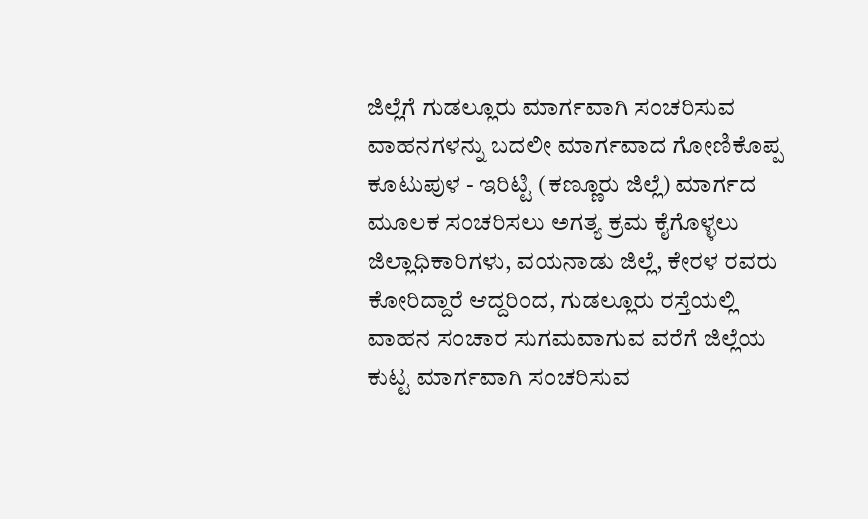ಜಿಲ್ಲೆಗೆ ಗುಡಲ್ಲೂರು ಮಾರ್ಗವಾಗಿ ಸಂಚರಿಸುವ ವಾಹನಗಳನ್ನು ಬದಲೀ ಮಾರ್ಗವಾದ ಗೋಣಿಕೊಪ್ಪ ಕೂಟುಪುಳ - ಇರಿಟ್ಟಿ (ಕಣ್ಣೂರು ಜಿಲ್ಲೆ) ಮಾರ್ಗದ ಮೂಲಕ ಸಂಚರಿಸಲು ಅಗತ್ಯ ಕ್ರಮ ಕೈಗೊಳ್ಳಲು ಜಿಲ್ಲಾಧಿಕಾರಿಗಳು, ವಯನಾಡು ಜಿಲ್ಲೆ, ಕೇರಳ ರವರು ಕೋರಿದ್ದಾರೆ ಆದ್ದರಿಂದ, ಗುಡಲ್ಲೂರು ರಸ್ತೆಯಲ್ಲಿ ವಾಹನ ಸಂಚಾರ ಸುಗಮವಾಗುವ ವರೆಗೆ ಜಿಲ್ಲೆಯ ಕುಟ್ಟ ಮಾರ್ಗವಾಗಿ ಸಂಚರಿಸುವ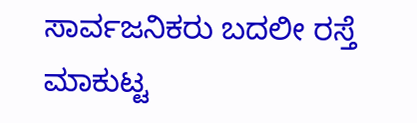ಸಾರ್ವಜನಿಕರು ಬದಲೀ ರಸ್ತೆ ಮಾಕುಟ್ಟ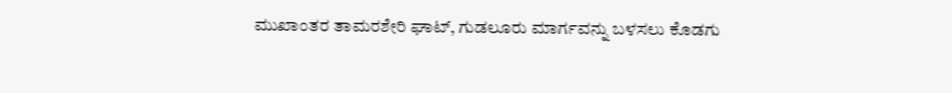ಮುಖಾಂತರ ತಾಮರಶೇರಿ ಘಾಟ್, ಗುಡಲೂರು ಮಾರ್ಗವನ್ನು ಬಳಸಲು ಕೊಡಗು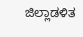ಜಿಲ್ಲಾಡಳಿತ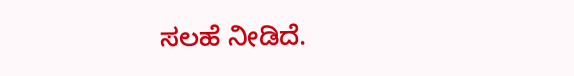ಸಲಹೆ ನೀಡಿದೆ.